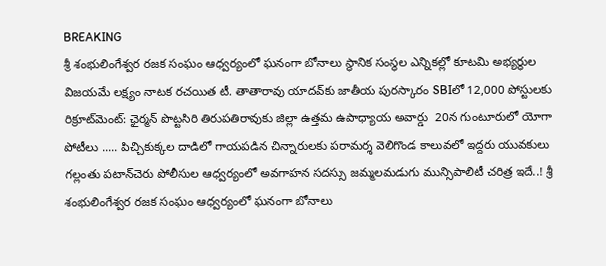BREAKING
శ్రీ శంభులింగేశ్వర రజక సంఘం ఆధ్వర్యంలో ఘనంగా బోనాలు స్థానిక సంస్థల ఎన్నికల్లో కూటమి అభ్యర్థుల విజయమే లక్ష్యం నాటక రచయిత టీ. తాతారావు యాదవ్‌కు జాతీయ పురస్కారం SBIలో 12,000 పోస్టులకు రిక్రూట్‌మెంట్: ఛైర్మన్ పొట్టసిరి తిరుపతిరావుకు జిల్లా ఉత్తమ ఉపాధ్యాయ అవార్డు  20న గుంటూరులో యోగా పోటీలు ..... పిచ్చికుక్కల దాడిలో గాయపడిన చిన్నారులకు పరామర్శ వెలిగొండ కాలువలో ఇద్దరు యువకులు గల్లంతు పటాన్‌చెరు పోలీసుల ఆధ్వర్యంలో అవగాహన సదస్సు జమ్మలమడుగు మున్సిపాలిటీ చరిత్ర ఇదే..! శ్రీ శంభులింగేశ్వర రజక సంఘం ఆధ్వర్యంలో ఘనంగా బోనాలు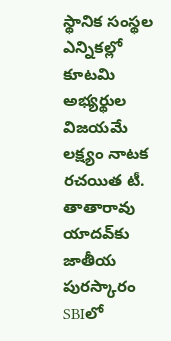స్థానిక సంస్థల ఎన్నికల్లో కూటమి అభ్యర్థుల విజయమే లక్ష్యం నాటక రచయిత టీ. తాతారావు యాదవ్‌కు జాతీయ పురస్కారం SBIలో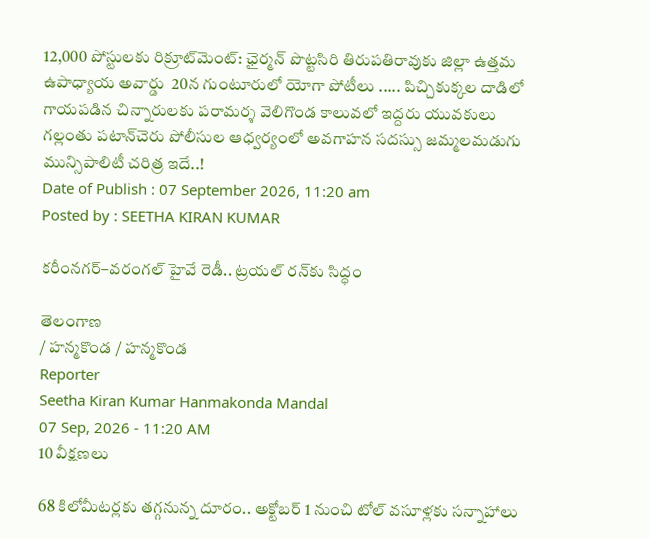12,000 పోస్టులకు రిక్రూట్‌మెంట్: ఛైర్మన్ పొట్టసిరి తిరుపతిరావుకు జిల్లా ఉత్తమ ఉపాధ్యాయ అవార్డు  20న గుంటూరులో యోగా పోటీలు ..... పిచ్చికుక్కల దాడిలో గాయపడిన చిన్నారులకు పరామర్శ వెలిగొండ కాలువలో ఇద్దరు యువకులు గల్లంతు పటాన్‌చెరు పోలీసుల ఆధ్వర్యంలో అవగాహన సదస్సు జమ్మలమడుగు మున్సిపాలిటీ చరిత్ర ఇదే..!
Date of Publish : 07 September 2026, 11:20 am
Posted by : SEETHA KIRAN KUMAR

కరీంనగర్–వరంగల్ హైవే రెడీ.. ట్రయల్ రన్‌కు సిద్ధం

తెలంగాణ
/ హన్మకొండ / హన్మకొండ
Reporter
Seetha Kiran Kumar Hanmakonda Mandal
07 Sep, 2026 - 11:20 AM
10 వీక్షణలు

68 కిలోమీటర్లకు తగ్గనున్న దూరం.. అక్టోబర్ 1 నుంచి టోల్ వసూళ్లకు సన్నాహాలు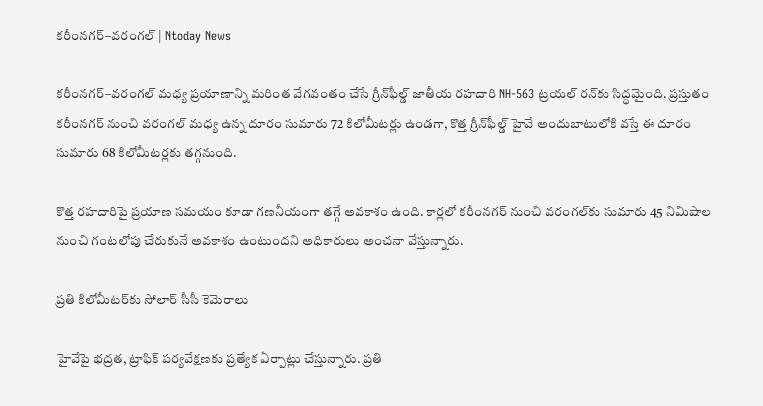కరీంనగర్–వరంగల్ | Ntoday News

కరీంనగర్–వరంగల్ మధ్య ప్రయాణాన్ని మరింత వేగవంతం చేసే గ్రీన్‌ఫీల్డ్ జాతీయ రహదారి NH-563 ట్రయల్ రన్‌కు సిద్ధమైంది. ప్రస్తుతం కరీంనగర్ నుంచి వరంగల్ మధ్య ఉన్న దూరం సుమారు 72 కిలోమీటర్లు ఉండగా, కొత్త గ్రీన్‌ఫీల్డ్ హైవే అందుబాటులోకి వస్తే ఈ దూరం సుమారు 68 కిలోమీటర్లకు తగ్గనుంది.

కొత్త రహదారిపై ప్రయాణ సమయం కూడా గణనీయంగా తగ్గే అవకాశం ఉంది. కార్లలో కరీంనగర్ నుంచి వరంగల్‌కు సుమారు 45 నిమిషాల నుంచి గంటలోపు చేరుకునే అవకాశం ఉంటుందని అధికారులు అంచనా వేస్తున్నారు.

ప్రతి కిలోమీటర్‌కు సోలార్ సీసీ కెమెరాలు

హైవేపై భద్రత, ట్రాఫిక్ పర్యవేక్షణకు ప్రత్యేక ఏర్పాట్లు చేస్తున్నారు. ప్రతి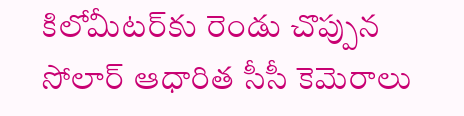కిలోమీటర్‌కు రెండు చొప్పున సోలార్ ఆధారిత సీసీ కెమెరాలు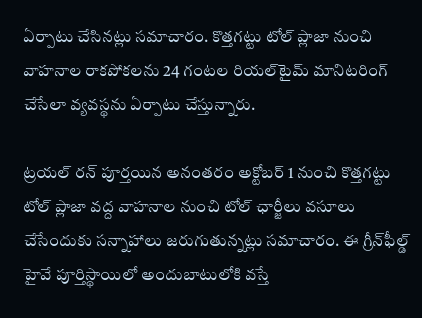ఏర్పాటు చేసినట్లు సమాచారం. కొత్తగట్టు టోల్ ప్లాజా నుంచి వాహనాల రాకపోకలను 24 గంటల రియల్‌టైమ్ మానిటరింగ్ చేసేలా వ్యవస్థను ఏర్పాటు చేస్తున్నారు.

ట్రయల్ రన్ పూర్తయిన అనంతరం అక్టోబర్ 1 నుంచి కొత్తగట్టు టోల్ ప్లాజా వద్ద వాహనాల నుంచి టోల్ ఛార్జీలు వసూలు చేసేందుకు సన్నాహాలు జరుగుతున్నట్లు సమాచారం. ఈ గ్రీన్‌ఫీల్డ్ హైవే పూర్తిస్థాయిలో అందుబాటులోకి వస్తే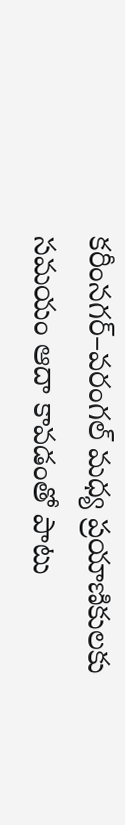కరీంనగర్–వరంగల్ మధ్య ప్రయాణికులకు సమయం ఆదా కావడంతో పాటు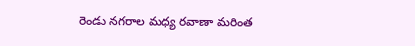రెండు నగరాల మధ్య రవాణా మరింత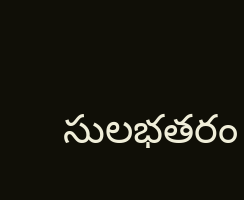సులభతరం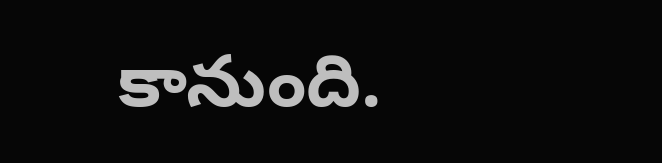కానుంది.